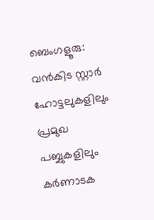ബെംഗളൂരു: വൻകിട സ്റ്റാർ ഹോട്ടലുകളിലും പ്രമുഖ പബ്ബുകളിലും കർണാടക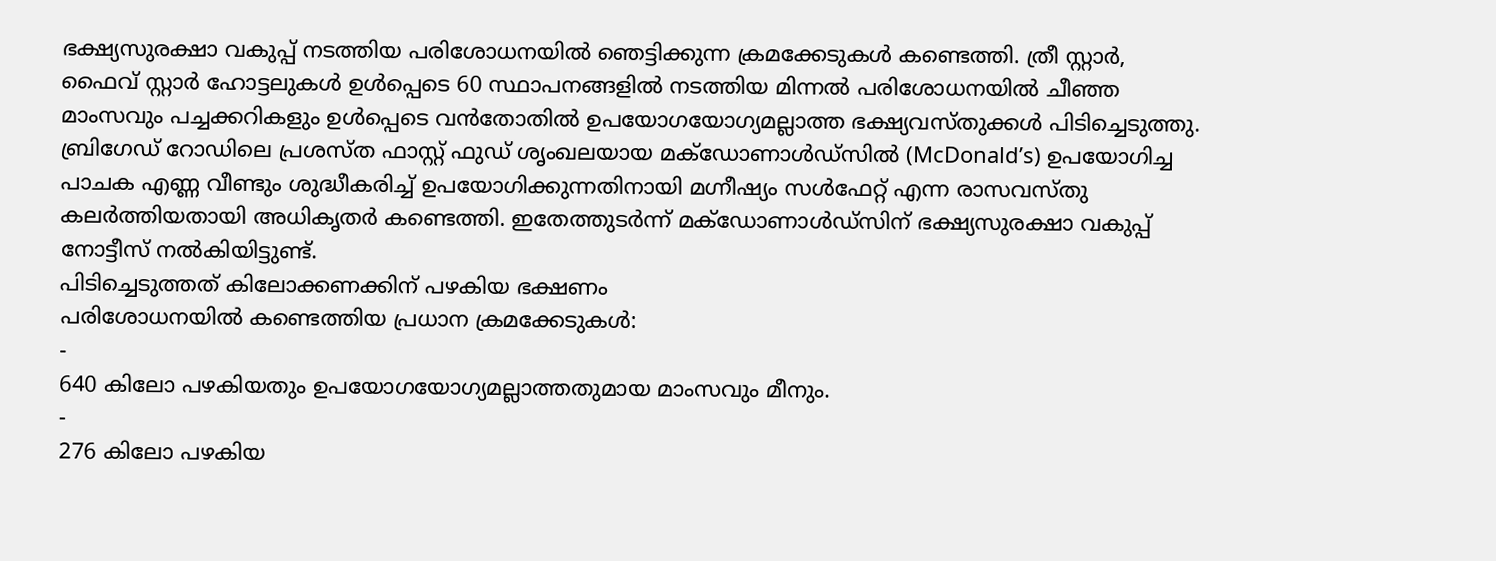ഭക്ഷ്യസുരക്ഷാ വകുപ്പ് നടത്തിയ പരിശോധനയിൽ ഞെട്ടിക്കുന്ന ക്രമക്കേടുകൾ കണ്ടെത്തി. ത്രീ സ്റ്റാർ, ഫൈവ് സ്റ്റാർ ഹോട്ടലുകൾ ഉൾപ്പെടെ 60 സ്ഥാപനങ്ങളിൽ നടത്തിയ മിന്നൽ പരിശോധനയിൽ ചീഞ്ഞ മാംസവും പച്ചക്കറികളും ഉൾപ്പെടെ വൻതോതിൽ ഉപയോഗയോഗ്യമല്ലാത്ത ഭക്ഷ്യവസ്തുക്കൾ പിടിച്ചെടുത്തു.
ബ്രിഗേഡ് റോഡിലെ പ്രശസ്ത ഫാസ്റ്റ് ഫുഡ് ശൃംഖലയായ മക്ഡോണാൾഡ്സിൽ (McDonald’s) ഉപയോഗിച്ച പാചക എണ്ണ വീണ്ടും ശുദ്ധീകരിച്ച് ഉപയോഗിക്കുന്നതിനായി മഗ്നീഷ്യം സൾഫേറ്റ് എന്ന രാസവസ്തു കലർത്തിയതായി അധികൃതർ കണ്ടെത്തി. ഇതേത്തുടർന്ന് മക്ഡോണാൾഡ്സിന് ഭക്ഷ്യസുരക്ഷാ വകുപ്പ് നോട്ടീസ് നൽകിയിട്ടുണ്ട്.
പിടിച്ചെടുത്തത് കിലോക്കണക്കിന് പഴകിയ ഭക്ഷണം
പരിശോധനയിൽ കണ്ടെത്തിയ പ്രധാന ക്രമക്കേടുകൾ:
-
640 കിലോ പഴകിയതും ഉപയോഗയോഗ്യമല്ലാത്തതുമായ മാംസവും മീനും.
-
276 കിലോ പഴകിയ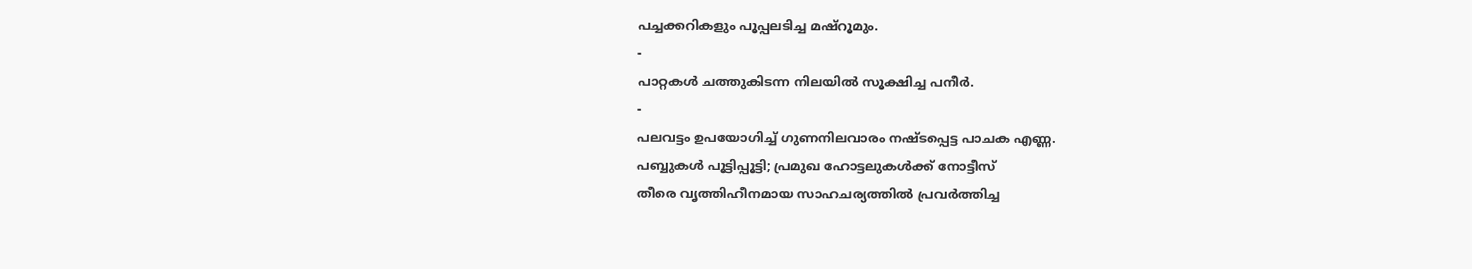പച്ചക്കറികളും പൂപ്പലടിച്ച മഷ്റൂമും.
-
പാറ്റകൾ ചത്തുകിടന്ന നിലയിൽ സൂക്ഷിച്ച പനീർ.
-
പലവട്ടം ഉപയോഗിച്ച് ഗുണനിലവാരം നഷ്ടപ്പെട്ട പാചക എണ്ണ.
പബ്ബുകൾ പൂട്ടിപ്പൂട്ടി; പ്രമുഖ ഹോട്ടലുകൾക്ക് നോട്ടീസ്
തീരെ വൃത്തിഹീനമായ സാഹചര്യത്തിൽ പ്രവർത്തിച്ച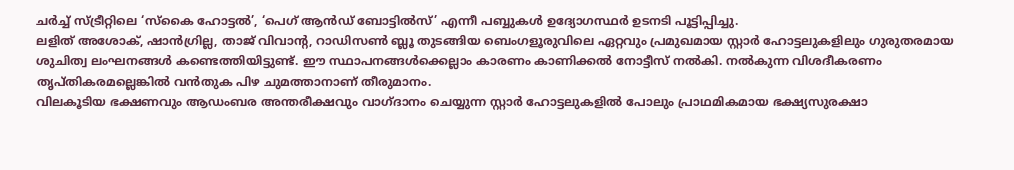ചർച്ച് സ്ട്രീറ്റിലെ ‘സ്കൈ ഹോട്ടൽ’, ‘പെഗ് ആൻഡ് ബോട്ടിൽസ്’ എന്നീ പബ്ബുകൾ ഉദ്യോഗസ്ഥർ ഉടനടി പൂട്ടിപ്പിച്ചു.
ലളിത് അശോക്, ഷാൻഗ്രില്ല, താജ് വിവാന്റ, റാഡിസൺ ബ്ലൂ തുടങ്ങിയ ബെംഗളൂരുവിലെ ഏറ്റവും പ്രമുഖമായ സ്റ്റാർ ഹോട്ടലുകളിലും ഗുരുതരമായ ശുചിത്വ ലംഘനങ്ങൾ കണ്ടെത്തിയിട്ടുണ്ട്. ഈ സ്ഥാപനങ്ങൾക്കെല്ലാം കാരണം കാണിക്കൽ നോട്ടീസ് നൽകി. നൽകുന്ന വിശദീകരണം തൃപ്തികരമല്ലെങ്കിൽ വൻതുക പിഴ ചുമത്താനാണ് തീരുമാനം.
വിലകൂടിയ ഭക്ഷണവും ആഡംബര അന്തരീക്ഷവും വാഗ്ദാനം ചെയ്യുന്ന സ്റ്റാർ ഹോട്ടലുകളിൽ പോലും പ്രാഥമികമായ ഭക്ഷ്യസുരക്ഷാ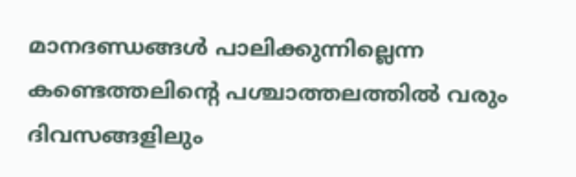മാനദണ്ഡങ്ങൾ പാലിക്കുന്നില്ലെന്ന കണ്ടെത്തലിന്റെ പശ്ചാത്തലത്തിൽ വരും ദിവസങ്ങളിലും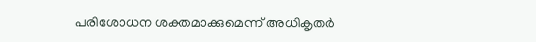പരിശോധന ശക്തമാക്കുമെന്ന് അധികൃതർ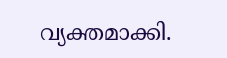വ്യക്തമാക്കി.